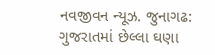નવજીવન ન્યૂઝ. જુનાગઢ: ગુજરાતમાં છેલ્લા ઘણા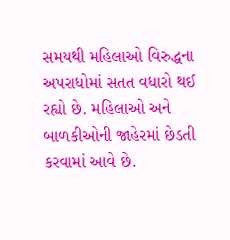સમયથી મહિલાઓ વિરુદ્ધના અપરાધોમાં સતત વધારો થઈ રહ્યો છે. મહિલાઓ અને બાળકીઓની જાહેરમાં છેડતી કરવામાં આવે છે.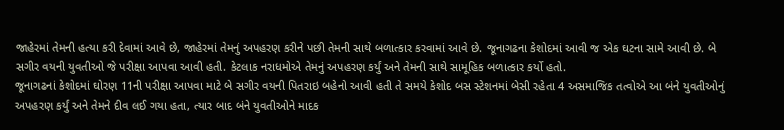જાહેરમાં તેમની હત્યા કરી દેવામાં આવે છે, જાહેરમાં તેમનું અપહરણ કરીને પછી તેમની સાથે બળાત્કાર કરવામાં આવે છે. જૂનાગઢના કેશોદમાં આવી જ એક ઘટના સામે આવી છે. બે સગીર વયની યુવતીઓ જે પરીક્ષા આપવા આવી હતી. કેટલાક નરાધમોએ તેમનું અપહરણ કર્યું અને તેમની સાથે સામૂહિક બળાત્કાર કર્યો હતો.
જૂનાગઢનાં કેશોદમાં ઘોરણ 11ની પરીક્ષા આપવા માટે બે સગીર વયની પિતરાઇ બહેનો આવી હતી તે સમયે કેશોદ બસ સ્ટેશનમાં બેસી રહેતા 4 અસમાજિક તત્વોએ આ બંને યુવતીઓનું અપહરણ કર્યું અને તેમને દીવ લઈ ગયા હતા, ત્યાર બાદ બંને યુવતીઓને માદક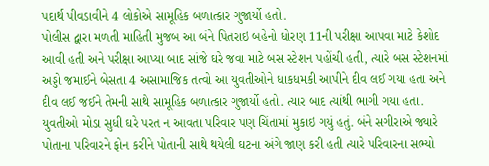પદાર્થ પીવડાવીને 4 લોકોએ સામૂહિક બળાત્કાર ગુજાર્યો હતો.
પોલીસ દ્વારા મળતી માહિતી મુજબ આ બંને પિતરાઇ બહેનો ધોરણ 11ની પરીક્ષા આપવા માટે કેશોદ આવી હતી અને પરીક્ષા આપ્યા બાદ સાંજે ઘરે જવા માટે બસ સ્ટેશન પહોંચી હતી, ત્યારે બસ સ્ટેશનમાં અડ્ડો જમાઈને બેસતા 4 અસામાજિક તત્વો આ યુવતીઓને ધાકધમકી આપીને દીવ લઈ ગયા હતા અને દીવ લઈ જઈને તેમની સાથે સામૂહિક બળાત્કાર ગુજાર્યો હતો. ત્યાર બાદ ત્યાંથી ભાગી ગયા હતા.
યુવતીઓ મોડા સુધી ઘરે પરત ન આવતા પરિવાર પણ ચિંતામાં મુકાઇ ગયું હતું. બંને સગીરાએ જ્યારે પોતાના પરિવારને ફોન કરીને પોતાની સાથે થયેલી ઘટના અંગે જાણ કરી હતી ત્યારે પરિવારના સભ્યો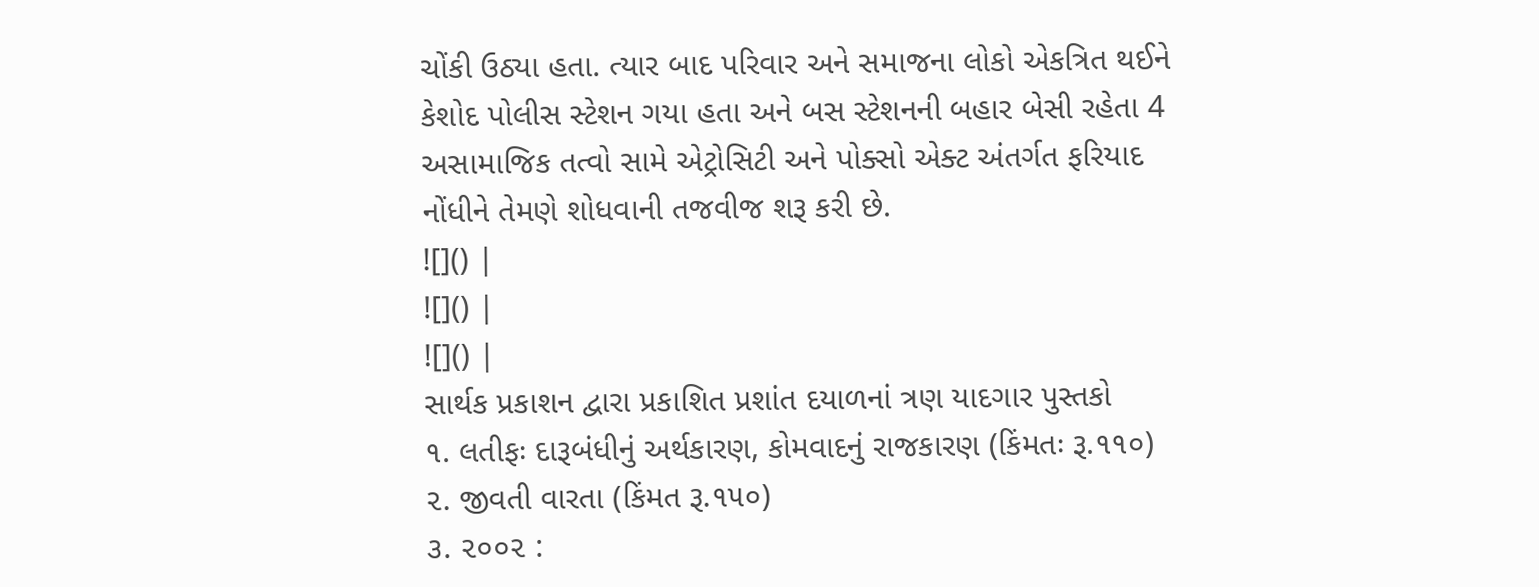ચોંકી ઉઠ્યા હતા. ત્યાર બાદ પરિવાર અને સમાજના લોકો એકત્રિત થઈને કેશોદ પોલીસ સ્ટેશન ગયા હતા અને બસ સ્ટેશનની બહાર બેસી રહેતા 4 અસામાજિક તત્વો સામે એટ્રોસિટી અને પોક્સો એક્ટ અંતર્ગત ફરિયાદ નોંધીને તેમણે શોધવાની તજવીજ શરૂ કરી છે.
![]() |
![]() |
![]() |
સાર્થક પ્રકાશન દ્વારા પ્રકાશિત પ્રશાંત દયાળનાં ત્રણ યાદગાર પુસ્તકો
૧. લતીફઃ દારૂબંધીનું અર્થકારણ, કોમવાદનું રાજકારણ (કિંમતઃ રૂ.૧૧૦)
૨. જીવતી વારતા (કિંમત રૂ.૧૫૦)
૩. ૨૦૦૨ :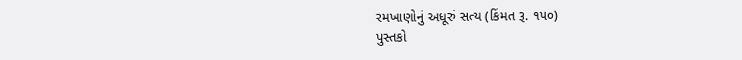રમખાણોનું અધૂરું સત્ય (કિંમત રૂ. ૧૫૦)
પુસ્તકો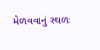મેળવવાનું સ્થળઃ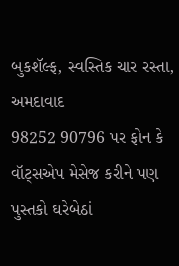બુકશૅલ્ફ, સ્વસ્તિક ચાર રસ્તા, અમદાવાદ
98252 90796 પર ફોન કે વૉટ્સએપ મેસેજ કરીને પણ પુસ્તકો ઘરેબેઠાં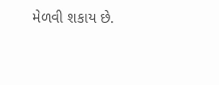મેળવી શકાય છે.